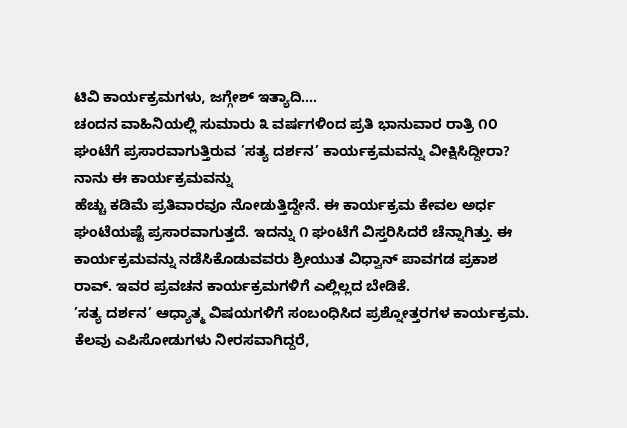ಟಿವಿ ಕಾರ್ಯಕ್ರಮಗಳು, ಜಗ್ಗೇಶ್ ಇತ್ಯಾದಿ....
ಚಂದನ ವಾಹಿನಿಯಲ್ಲಿ ಸುಮಾರು ೩ ವರ್ಷಗಳಿಂದ ಪ್ರತಿ ಭಾನುವಾರ ರಾತ್ರಿ ೧೦ ಘಂಟೆಗೆ ಪ್ರಸಾರವಾಗುತ್ತಿರುವ ’ಸತ್ಯ ದರ್ಶನ’ ಕಾರ್ಯಕ್ರಮವನ್ನು ವೀಕ್ಷಿಸಿದ್ದೀರಾ? ನಾನು ಈ ಕಾರ್ಯಕ್ರಮವನ್ನು
ಹೆಚ್ಚು ಕಡಿಮೆ ಪ್ರತಿವಾರವೂ ನೋಡುತ್ತಿದ್ದೇನೆ. ಈ ಕಾರ್ಯಕ್ರಮ ಕೇವಲ ಅರ್ಧ ಘಂಟೆಯಷ್ಟೆ ಪ್ರಸಾರವಾಗುತ್ತದೆ. ಇದನ್ನು ೧ ಘಂಟೆಗೆ ವಿಸ್ತರಿಸಿದರೆ ಚೆನ್ನಾಗಿತ್ತು. ಈ ಕಾರ್ಯಕ್ರಮವನ್ನು ನಡೆಸಿಕೊಡುವವರು ಶ್ರೀಯುತ ವಿಧ್ವಾನ್ ಪಾವಗಡ ಪ್ರಕಾಶ ರಾವ್. ಇವರ ಪ್ರವಚನ ಕಾರ್ಯಕ್ರಮಗಳಿಗೆ ಎಲ್ಲಿಲ್ಲದ ಬೇಡಿಕೆ.
’ಸತ್ಯ ದರ್ಶನ’ ಆಧ್ಯಾತ್ಮ ವಿಷಯಗಳಿಗೆ ಸಂಬಂಧಿಸಿದ ಪ್ರಶ್ನೋತ್ತರಗಳ ಕಾರ್ಯಕ್ರಮ. ಕೆಲವು ಎಪಿಸೋಡುಗಳು ನೀರಸವಾಗಿದ್ದರೆ,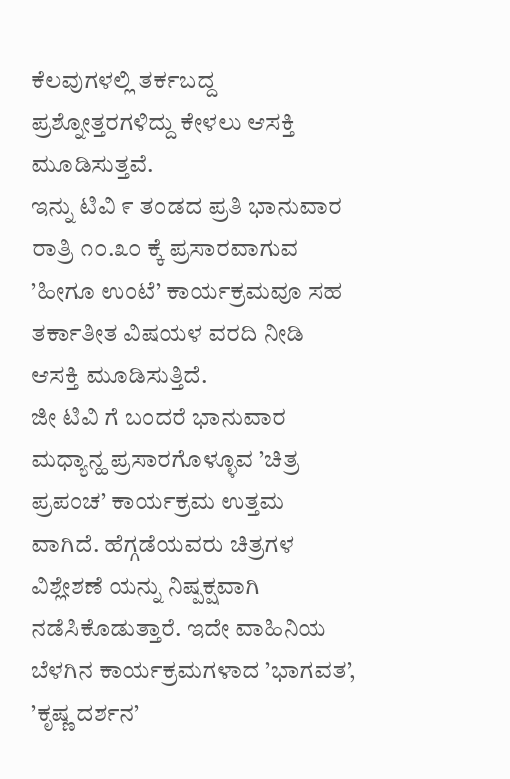ಕೆಲವುಗಳಲ್ಲಿ ತರ್ಕಬದ್ದ ಪ್ರಶ್ನೋತ್ತರಗಳಿದ್ದು ಕೇಳಲು ಆಸಕ್ತಿ ಮೂಡಿಸುತ್ತವೆ.
ಇನ್ನು ಟಿವಿ ೯ ತಂಡದ ಪ್ರತಿ ಭಾನುವಾರ ರಾತ್ರಿ ೧೦.೩೦ ಕ್ಕೆ ಪ್ರಸಾರವಾಗುವ ’ಹೀಗೂ ಉಂಟೆ’ ಕಾರ್ಯಕ್ರಮವೂ ಸಹ ತರ್ಕಾತೀತ ವಿಷಯಳ ವರದಿ ನೀಡಿ ಆಸಕ್ತಿ ಮೂಡಿಸುತ್ತಿದೆ.
ಜೀ ಟಿವಿ ಗೆ ಬಂದರೆ ಭಾನುವಾರ ಮಧ್ಯಾನ್ಹ ಪ್ರಸಾರಗೊಳ್ಳೂವ ’ಚಿತ್ರ ಪ್ರಪಂಚ’ ಕಾರ್ಯಕ್ರಮ ಉತ್ತಮ ವಾಗಿದೆ. ಹೆಗ್ಗಡೆಯವರು ಚಿತ್ರಗಳ ವಿಶ್ಲೇಶಣೆ ಯನ್ನು ನಿಷ್ಪಕ್ಷವಾಗಿ ನಡೆಸಿಕೊಡುತ್ತಾರೆ. ಇದೇ ವಾಹಿನಿಯ ಬೆಳಗಿನ ಕಾರ್ಯಕ್ರಮಗಳಾದ ’ಭಾಗವತ’, ’ಕೃಷ್ಣ ದರ್ಶನ’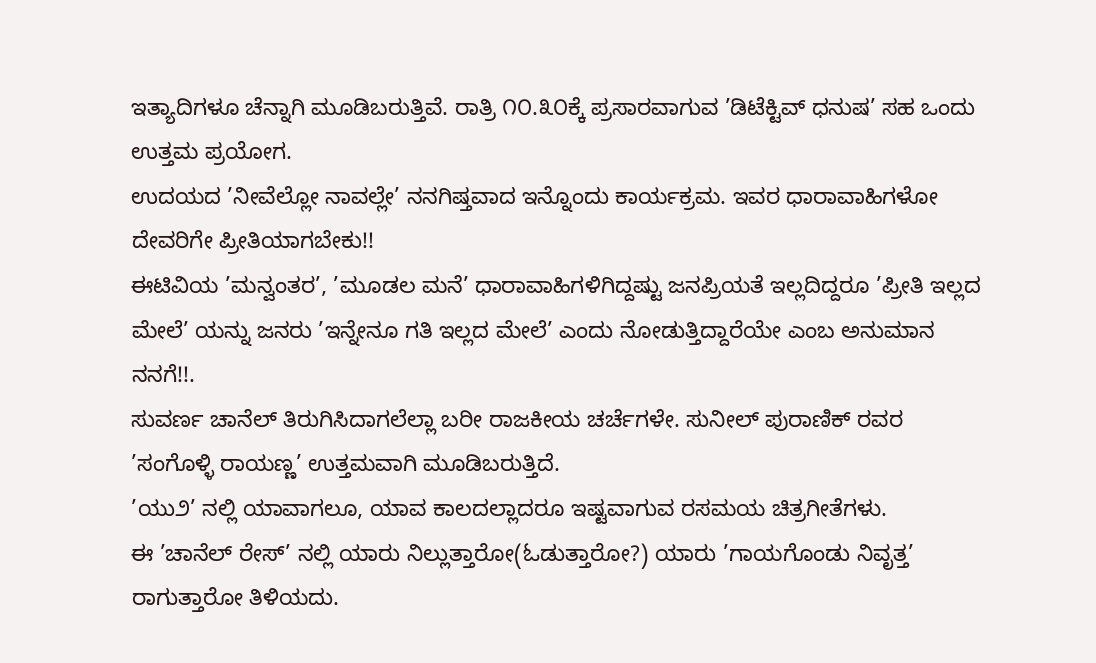ಇತ್ಯಾದಿಗಳೂ ಚೆನ್ನಾಗಿ ಮೂಡಿಬರುತ್ತಿವೆ. ರಾತ್ರಿ ೧೦.೩೦ಕ್ಕೆ ಪ್ರಸಾರವಾಗುವ ’ಡಿಟೆಕ್ಟಿವ್ ಧನುಷ’ ಸಹ ಒಂದು ಉತ್ತಮ ಪ್ರಯೋಗ.
ಉದಯದ ’ನೀವೆಲ್ಲೋ ನಾವಲ್ಲೇ’ ನನಗಿಷ್ತವಾದ ಇನ್ನೊಂದು ಕಾರ್ಯಕ್ರಮ. ಇವರ ಧಾರಾವಾಹಿಗಳೋ ದೇವರಿಗೇ ಪ್ರೀತಿಯಾಗಬೇಕು!!
ಈಟಿವಿಯ ’ಮನ್ವಂತರ’, ’ಮೂಡಲ ಮನೆ’ ಧಾರಾವಾಹಿಗಳಿಗಿದ್ದಷ್ಟು ಜನಪ್ರಿಯತೆ ಇಲ್ಲದಿದ್ದರೂ ’ಪ್ರೀತಿ ಇಲ್ಲದ ಮೇಲೆ’ ಯನ್ನು ಜನರು ’ಇನ್ನೇನೂ ಗತಿ ಇಲ್ಲದ ಮೇಲೆ’ ಎಂದು ನೋಡುತ್ತಿದ್ದಾರೆಯೇ ಎಂಬ ಅನುಮಾನ ನನಗೆ!!.
ಸುವರ್ಣ ಚಾನೆಲ್ ತಿರುಗಿಸಿದಾಗಲೆಲ್ಲಾ ಬರೀ ರಾಜಕೀಯ ಚರ್ಚೆಗಳೇ. ಸುನೀಲ್ ಪುರಾಣಿಕ್ ರವರ ’ಸಂಗೊಳ್ಳಿ ರಾಯಣ್ಣ’ ಉತ್ತಮವಾಗಿ ಮೂಡಿಬರುತ್ತಿದೆ.
’ಯು೨’ ನಲ್ಲಿ ಯಾವಾಗಲೂ, ಯಾವ ಕಾಲದಲ್ಲಾದರೂ ಇಷ್ಟವಾಗುವ ರಸಮಯ ಚಿತ್ರಗೀತೆಗಳು.
ಈ ’ಚಾನೆಲ್ ರೇಸ್’ ನಲ್ಲಿ ಯಾರು ನಿಲ್ಲುತ್ತಾರೋ(ಓಡುತ್ತಾರೋ?) ಯಾರು ’ಗಾಯಗೊಂಡು ನಿವೃತ್ತ’ ರಾಗುತ್ತಾರೋ ತಿಳಿಯದು.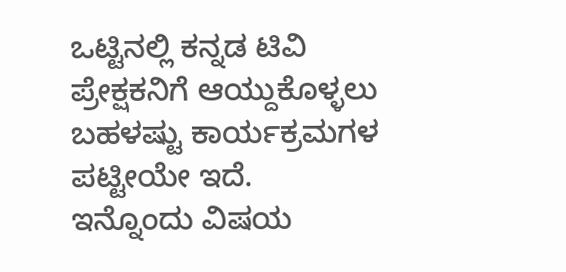ಒಟ್ಟಿನಲ್ಲಿ ಕನ್ನಡ ಟಿವಿ ಪ್ರೇಕ್ಷಕನಿಗೆ ಆಯ್ದುಕೊಳ್ಳಲು ಬಹಳಷ್ಟು ಕಾರ್ಯಕ್ರಮಗಳ ಪಟ್ಟೀಯೇ ಇದೆ.
ಇನ್ನೊಂದು ವಿಷಯ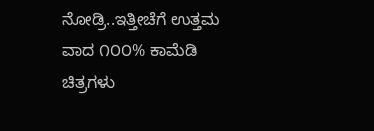ನೋಡ್ರಿ..ಇತ್ತೀಚೆಗೆ ಉತ್ತಮ ವಾದ ೧೦೦% ಕಾಮೆಡಿ ಚಿತ್ರಗಳು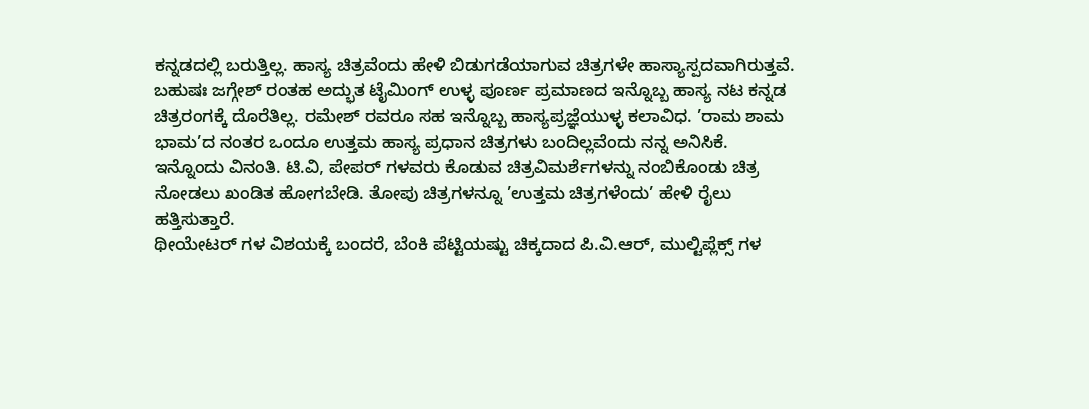ಕನ್ನಡದಲ್ಲಿ ಬರುತ್ತಿಲ್ಲ. ಹಾಸ್ಯ ಚಿತ್ರವೆಂದು ಹೇಳಿ ಬಿಡುಗಡೆಯಾಗುವ ಚಿತ್ರಗಳೇ ಹಾಸ್ಯಾಸ್ಪದವಾಗಿರುತ್ತವೆ. ಬಹುಷಃ ಜಗ್ಗೇಶ್ ರಂತಹ ಅದ್ಭುತ ಟೈಮಿಂಗ್ ಉಳ್ಳ ಪೂರ್ಣ ಪ್ರಮಾಣದ ಇನ್ನೊಬ್ಬ ಹಾಸ್ಯ ನಟ ಕನ್ನಡ ಚಿತ್ರರಂಗಕ್ಕೆ ದೊರೆತಿಲ್ಲ. ರಮೇಶ್ ರವರೂ ಸಹ ಇನ್ನೊಬ್ಬ ಹಾಸ್ಯಪ್ರಜ್ಞೆಯುಳ್ಳ ಕಲಾವಿಧ. ’ರಾಮ ಶಾಮ ಭಾಮ’ದ ನಂತರ ಒಂದೂ ಉತ್ತಮ ಹಾಸ್ಯ ಪ್ರಧಾನ ಚಿತ್ರಗಳು ಬಂದಿಲ್ಲವೆಂದು ನನ್ನ ಅನಿಸಿಕೆ.
ಇನ್ನೊಂದು ವಿನಂತಿ. ಟಿ.ವಿ, ಪೇಪರ್ ಗಳವರು ಕೊಡುವ ಚಿತ್ರವಿಮರ್ಶೆಗಳನ್ನು ನಂಬಿಕೊಂಡು ಚಿತ್ರ ನೋಡಲು ಖಂಡಿತ ಹೋಗಬೇಡಿ. ತೋಪು ಚಿತ್ರಗಳನ್ನೂ ’ಉತ್ತಮ ಚಿತ್ರಗಳೆಂದು’ ಹೇಳಿ ರೈಲು ಹತ್ತಿಸುತ್ತಾರೆ.
ಥೀಯೇಟರ್ ಗಳ ವಿಶಯಕ್ಕೆ ಬಂದರೆ, ಬೆಂಕಿ ಪೆಟ್ಟಿಯಷ್ಟು ಚಿಕ್ಕದಾದ ಪಿ.ವಿ.ಆರ್, ಮುಲ್ಟಿಪ್ಲೆಕ್ಸ್ ಗಳ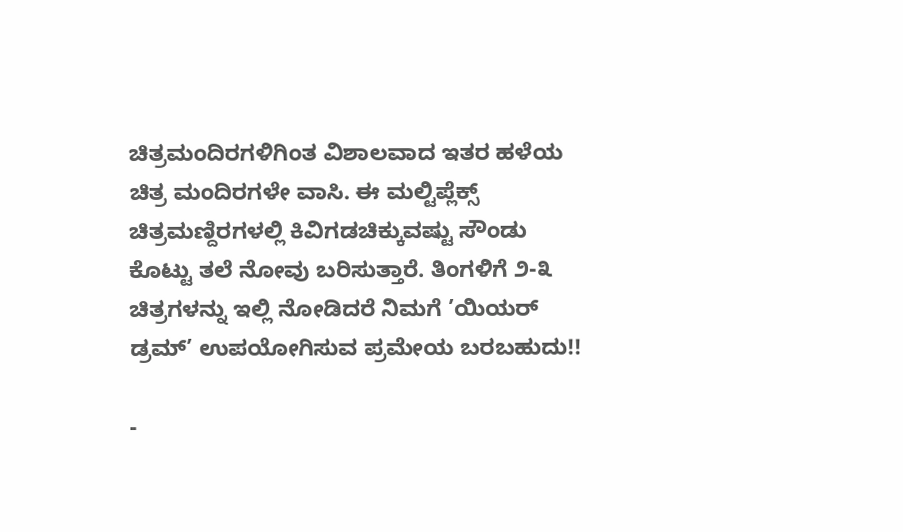ಚಿತ್ರಮಂದಿರಗಳಿಗಿಂತ ವಿಶಾಲವಾದ ಇತರ ಹಳೆಯ ಚಿತ್ರ ಮಂದಿರಗಳೇ ವಾಸಿ. ಈ ಮಲ್ಟಿಪ್ಲೆಕ್ಸ್ ಚಿತ್ರಮಣ್ದಿರಗಳಲ್ಲಿ ಕಿವಿಗಡಚಿಕ್ಕುವಷ್ಟು ಸೌಂಡು ಕೊಟ್ಟು ತಲೆ ನೋವು ಬರಿಸುತ್ತಾರೆ. ತಿಂಗಳಿಗೆ ೨-೩ ಚಿತ್ರಗಳನ್ನು ಇಲ್ಲಿ ನೋಡಿದರೆ ನಿಮಗೆ ’ಯಿಯರ್ ಡ್ರಮ್’ ಉಪಯೋಗಿಸುವ ಪ್ರಮೇಯ ಬರಬಹುದು!!

-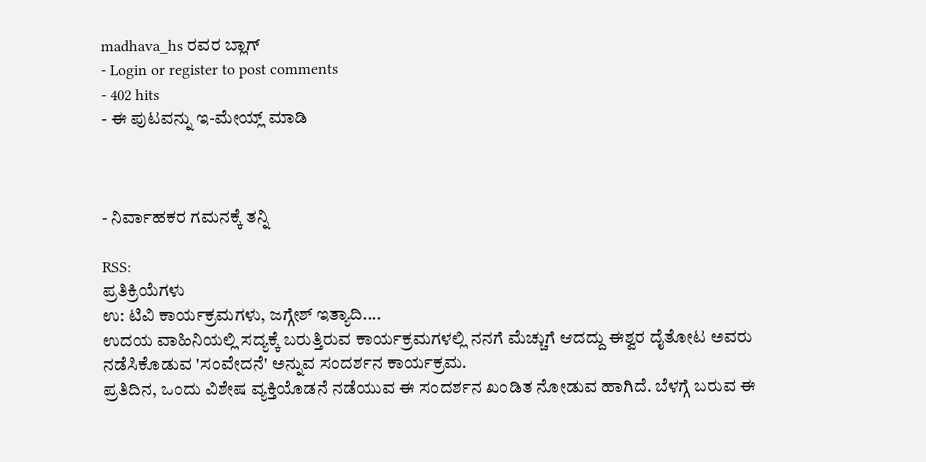madhava_hs ರವರ ಬ್ಲಾಗ್
- Login or register to post comments
- 402 hits
- ಈ ಪುಟವನ್ನು ಇ-ಮೇಯ್ಲ್ ಮಾಡಿ



- ನಿರ್ವಾಹಕರ ಗಮನಕ್ಕೆ ತನ್ನಿ

RSS:
ಪ್ರತಿಕ್ರಿಯೆಗಳು
ಉ: ಟಿವಿ ಕಾರ್ಯಕ್ರಮಗಳು, ಜಗ್ಗೇಶ್ ಇತ್ಯಾದಿ....
ಉದಯ ವಾಹಿನಿಯಲ್ಲಿ ಸದ್ಯಕ್ಕೆ ಬರುತ್ತಿರುವ ಕಾರ್ಯಕ್ರಮಗಳಲ್ಲಿ ನನಗೆ ಮೆಚ್ಚುಗೆ ಆದದ್ದು ಈಶ್ವರ ದೈತೋಟ ಅವರು ನಡೆಸಿಕೊಡುವ 'ಸಂವೇದನೆ' ಅನ್ನುವ ಸಂದರ್ಶನ ಕಾರ್ಯಕ್ರಮ.
ಪ್ರತಿದಿನ, ಒಂದು ವಿಶೇಷ ವ್ಯಕ್ತಿಯೊಡನೆ ನಡೆಯುವ ಈ ಸಂದರ್ಶನ ಖಂಡಿತ ನೋಡುವ ಹಾಗಿದೆ. ಬೆಳಗ್ಗೆ ಬರುವ ಈ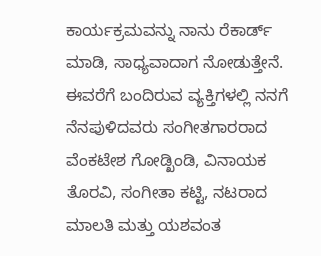ಕಾರ್ಯಕ್ರಮವನ್ನು ನಾನು ರೆಕಾರ್ಡ್ ಮಾಡಿ, ಸಾಧ್ಯವಾದಾಗ ನೋಡುತ್ತೇನೆ.
ಈವರೆಗೆ ಬಂದಿರುವ ವ್ಯಕ್ತಿಗಳಲ್ಲಿ ನನಗೆ ನೆನಪುಳಿದವರು ಸಂಗೀತಗಾರರಾದ ವೆಂಕಟೇಶ ಗೋಡ್ಖಿಂಡಿ, ವಿನಾಯಕ ತೊರವಿ, ಸಂಗೀತಾ ಕಟ್ಟಿ, ನಟರಾದ ಮಾಲತಿ ಮತ್ತು ಯಶವಂತ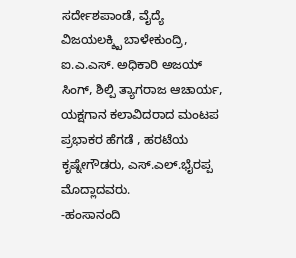ಸರ್ದೇಶಪಾಂಡೆ, ವೈದ್ಯೆ ವಿಜಯಲಕ್ಶ್ಖಿ ಬಾಳೇಕುಂದ್ರಿ, ಐ.ಎ.ಎಸ್. ಅಧಿಕಾರಿ ಅಜಯ್ ಸಿಂಗ್, ಶಿಲ್ಪಿ ತ್ಯಾಗರಾಜ ಆಚಾರ್ಯ, ಯಕ್ಷಗಾನ ಕಲಾವಿದರಾದ ಮಂಟಪ ಪ್ರಭಾಕರ ಹೆಗಡೆ , ಹರಟೆಯ ಕೃಷ್ನೇಗೌಡರು, ಎಸ್.ಎಲ್.ಭೈರಪ್ಪ ಮೊದ್ಲಾದವರು.
-ಹಂಸಾನಂದಿ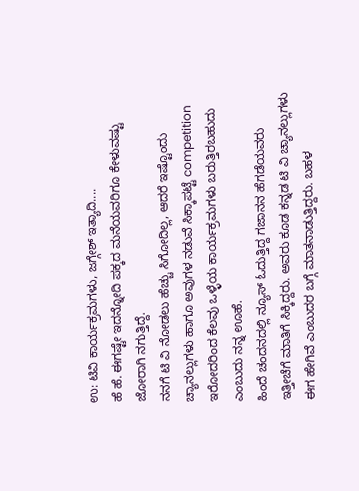ಉ: ಟಿವಿ ಕಾರ್ಯಕ್ರಮಗಳು, ಜಗ್ಗೇಶ್ ಇತ್ಯಾದಿ....
ಹೆ ಹೆ. ಈಗಷ್ಟೇ ಇದನ್ನೋದಿ ಪಕ್ಕದ ಮನೆಯವರಿಗೂ ಕೇಳುವಷ್ಟು ಜೋರಾಗಿ ನಗುತ್ತಿದ್ದೆ.
ನನಗೆ ಟಿ ವಿ ನೋಡಲು ಹೆಚ್ಚು ಸಿಗೋದಿಲ್ಲ, ಆದರೆ ಇಷ್ಟೊಂದು ಚ್ಯಾನಲ್ಲುಗಳು ಹಾಗೂ ಅವುಗಳ ನಡುವೆ ಸಿಕ್ಕಾಪಟ್ಟೆ competition ಇರೋದರಿಂದ ಕೆಲವು ಒಳ್ಳೆಯ ಕಾರ್ಯಕ್ರಮಗಳು ಬರುತ್ತಿರಬಹುದು ಎಂಬುದು ನನ್ನ ಊಹೆ.
ಹಿಂದೆ ಚಂದನದಲ್ಲಿ ನ್ಯೂಸ್ ಓದುತ್ತಿದ್ದ ಗಜಾನನ ಹೆಗಡೆಯವರು ಇತ್ತೀಚೆಗೆ ಮಾತಿಗೆ ಸಿಕ್ಕಿದ್ದರು. ಅವರು ಕೂಡ ಕನ್ನಡ ಟಿ ವಿ ಚ್ಯಾನಲ್ಲುಗಳು ಈಗ ಹೇಗಿವೆ ಎಂಬುದರ ಬಗ್ಗೆ ಮಾತನಾಡುತ್ತಿದ್ದರು. ಬಹಳ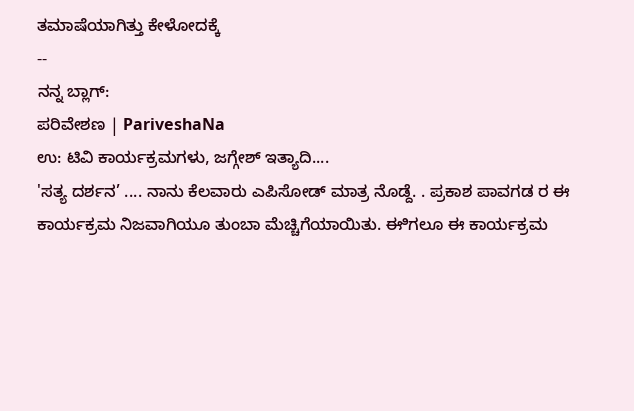ತಮಾಷೆಯಾಗಿತ್ತು ಕೇಳೋದಕ್ಕೆ
--
ನನ್ನ ಬ್ಲಾಗ್:
ಪರಿವೇಶಣ | PariveshaNa
ಉ: ಟಿವಿ ಕಾರ್ಯಕ್ರಮಗಳು, ಜಗ್ಗೇಶ್ ಇತ್ಯಾದಿ....
'ಸತ್ಯ ದರ್ಶನ’ .... ನಾನು ಕೆಲವಾರು ಎಪಿಸೋಡ್ ಮಾತ್ರ ನೊಡ್ದೆ. . ಪ್ರಕಾಶ ಪಾವಗಡ ರ ಈ ಕಾರ್ಯಕ್ರಮ ನಿಜವಾಗಿಯೂ ತುಂಬಾ ಮೆಚ್ಚಿಗೆಯಾಯಿತು. ಈಿಗಲೂ ಈ ಕಾರ್ಯಕ್ರಮ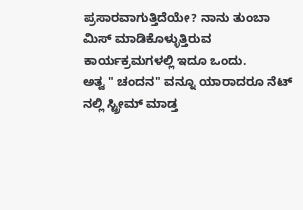ಪ್ರಸಾರವಾಗುತ್ತಿದೆಯೇ? ನಾನು ತುಂಬಾ ಮಿಸ್ ಮಾಡಿಕೊಳ್ಳುತ್ತಿರುವ ಕಾರ್ಯಕ್ರಮಗಳಲ್ಲಿ ಇದೂ ಒಂದು.
ಅತ್ವ " ಚಂದನ" ವನ್ನೂ ಯಾರಾದರೂ ನೆಟ್ ನಲ್ಲಿ ಸ್ಟ್ರೀಮ್ ಮಾಡ್ತ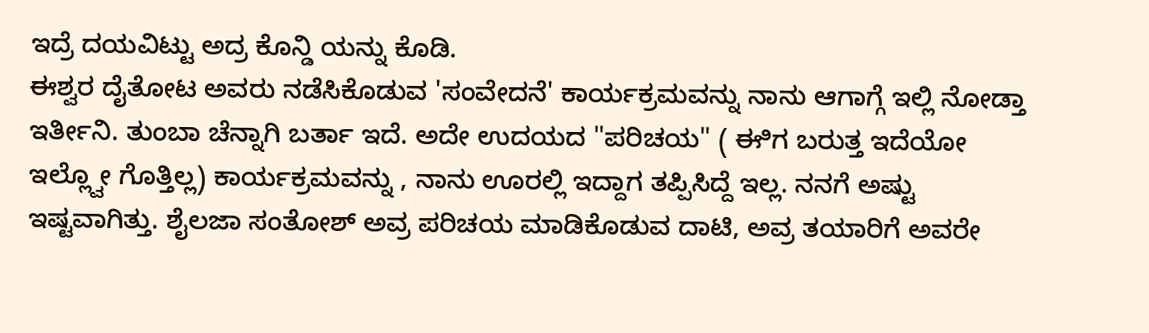ಇದ್ರೆ ದಯವಿಟ್ಟು ಅದ್ರ ಕೊನ್ಡಿ ಯನ್ನು ಕೊಡಿ.
ಈಶ್ವರ ದೈತೋಟ ಅವರು ನಡೆಸಿಕೊಡುವ 'ಸಂವೇದನೆ' ಕಾರ್ಯಕ್ರಮವನ್ನು ನಾನು ಆಗಾಗ್ಗೆ ಇಲ್ಲಿ ನೋಡ್ತಾ ಇರ್ತೀನಿ. ತುಂಬಾ ಚೆನ್ನಾಗಿ ಬರ್ತಾ ಇದೆ. ಅದೇ ಉದಯದ "ಪರಿಚಯ" ( ಈಿಗ ಬರುತ್ತ ಇದೆಯೋ ಇಲ್ಲ್ವೋ ಗೊತ್ತಿಲ್ಲ) ಕಾರ್ಯಕ್ರಮವನ್ನು , ನಾನು ಊರಲ್ಲಿ ಇದ್ದಾಗ ತಪ್ಪಿಸಿದ್ದೆ ಇಲ್ಲ. ನನಗೆ ಅಷ್ಟು ಇಷ್ಟವಾಗಿತ್ತು. ಶೈಲಜಾ ಸಂತೋಶ್ ಅವ್ರ ಪರಿಚಯ ಮಾಡಿಕೊಡುವ ದಾಟಿ, ಅವ್ರ ತಯಾರಿಗೆ ಅವರೇ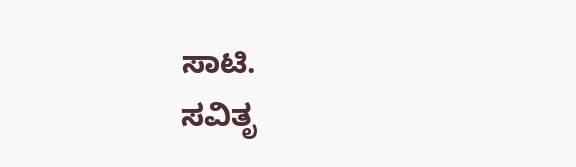ಸಾಟಿ.
ಸವಿತೃ